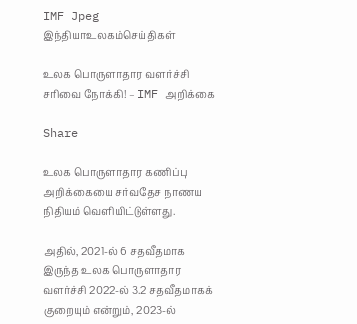IMF Jpeg
இந்தியாஉலகம்செய்திகள்

உலக பொருளாதார வளர்ச்சி சரிவை நோக்கி! – IMF அறிக்கை

Share

உலக பொருளாதார கணிப்பு அறிக்கையை சர்வதேச நாணய நிதியம் வெளியிட்டுள்ளது.

அதில், 2021-ல் 6 சதவீதமாக இருந்த உலக பொருளாதார வளர்ச்சி 2022-ல் 3.2 சதவீதமாகக் குறையும் என்றும், 2023-ல்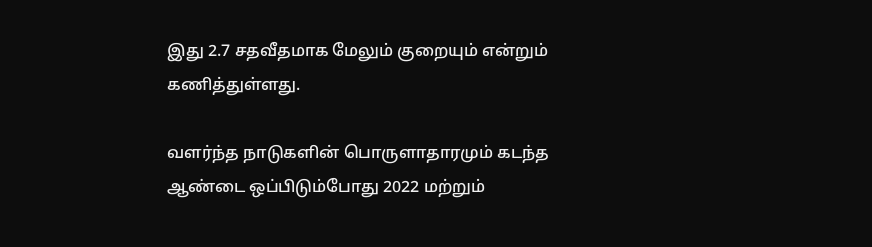இது 2.7 சதவீதமாக மேலும் குறையும் என்றும் கணித்துள்ளது.

வளர்ந்த நாடுகளின் பொருளாதாரமும் கடந்த ஆண்டை ஒப்பிடும்போது 2022 மற்றும்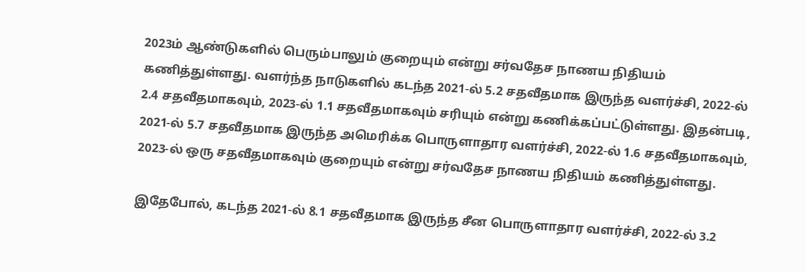2023ம் ஆண்டுகளில் பெரும்பாலும் குறையும் என்று சர்வதேச நாணய நிதியம் கணித்துள்ளது. வளர்ந்த நாடுகளில் கடந்த 2021-ல் 5.2 சதவீதமாக இருந்த வளர்ச்சி, 2022-ல் 2.4 சதவீதமாகவும், 2023-ல் 1.1 சதவீதமாகவும் சரியும் என்று கணிக்கப்பட்டுள்ளது. இதன்படி, 2021-ல் 5.7 சதவீதமாக இருந்த அமெரிக்க பொருளாதார வளர்ச்சி, 2022-ல் 1.6 சதவீதமாகவும், 2023-ல் ஒரு சதவீதமாகவும் குறையும் என்று சர்வதேச நாணய நிதியம் கணித்துள்ளது.

இதேபோல், கடந்த 2021-ல் 8.1 சதவீதமாக இருந்த சீன பொருளாதார வளர்ச்சி, 2022-ல் 3.2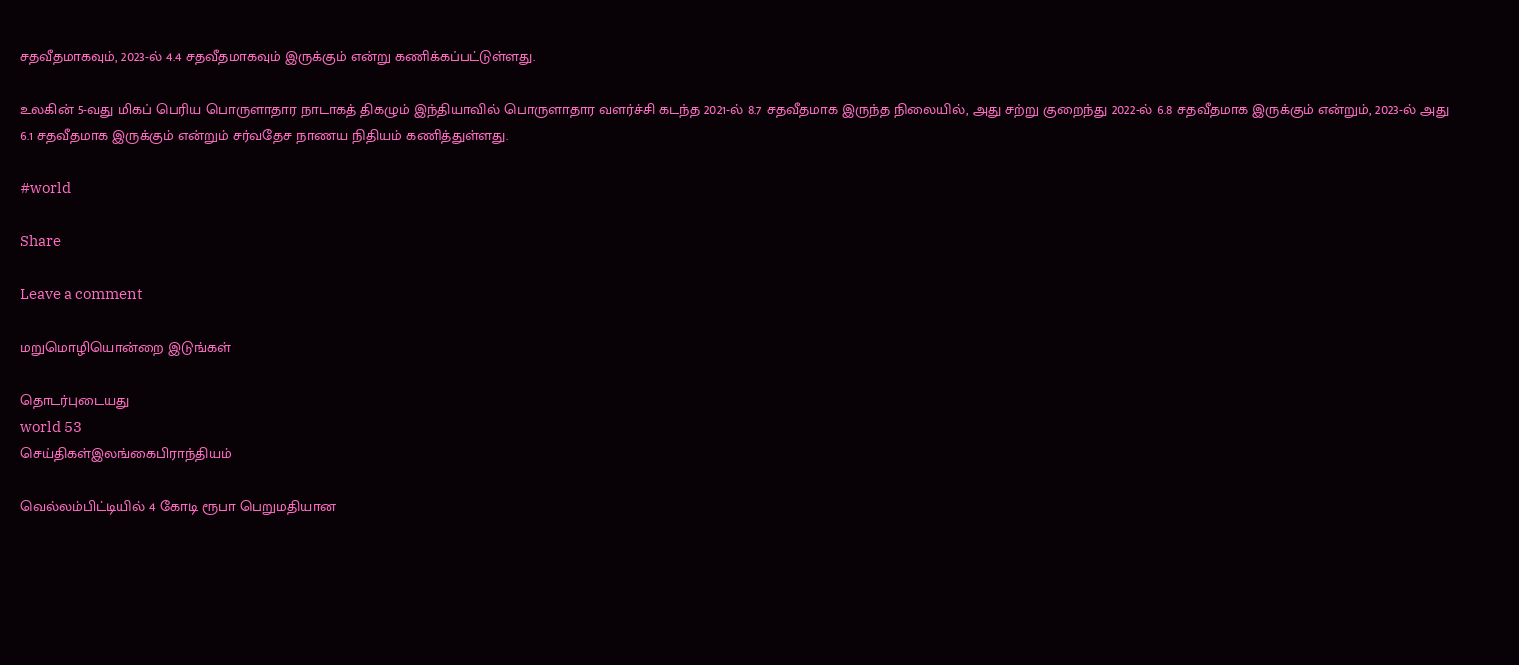சதவீதமாகவும், 2023-ல் 4.4 சதவீதமாகவும் இருக்கும் என்று கணிக்கப்பட்டுள்ளது.

உலகின் 5-வது மிகப் பெரிய பொருளாதார நாடாகத் திகழும் இந்தியாவில் பொருளாதார வளர்ச்சி கடந்த 2021-ல் 8.7 சதவீதமாக இருந்த நிலையில், அது சற்று குறைந்து 2022-ல் 6.8 சதவீதமாக இருக்கும் என்றும், 2023-ல் அது 6.1 சதவீதமாக இருக்கும் என்றும் சர்வதேச நாணய நிதியம் கணித்துள்ளது.

#world

Share

Leave a comment

மறுமொழியொன்றை இடுங்கள்

தொடர்புடையது
world 53
செய்திகள்இலங்கைபிராந்தியம்

வெல்லம்பிட்டியில் 4 கோடி ரூபா பெறுமதியான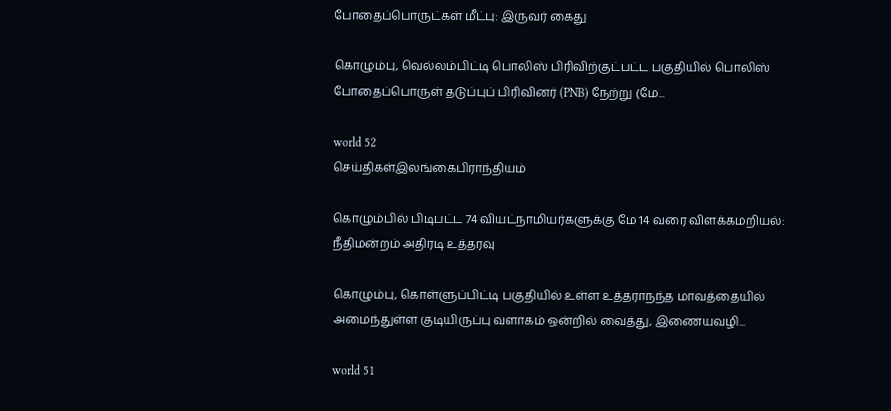போதைப்பொருட்கள் மீட்பு: இருவர் கைது

கொழும்பு, வெல்லம்பிட்டி பொலிஸ் பிரிவிற்குட்பட்ட பகுதியில் பொலிஸ் போதைப்பொருள் தடுப்புப் பிரிவினர் (PNB) நேற்று (மே...

world 52
செய்திகள்இலங்கைபிராந்தியம்

கொழும்பில் பிடிபட்ட 74 வியட்நாமியர்களுக்கு மே 14 வரை விளக்கமறியல்: நீதிமன்றம் அதிரடி உத்தரவு

கொழும்பு, கொள்ளுப்பிட்டி பகுதியில் உள்ள உத்தராநந்த மாவத்தையில் அமைந்துள்ள குடியிருப்பு வளாகம் ஒன்றில் வைத்து, இணையவழி...

world 51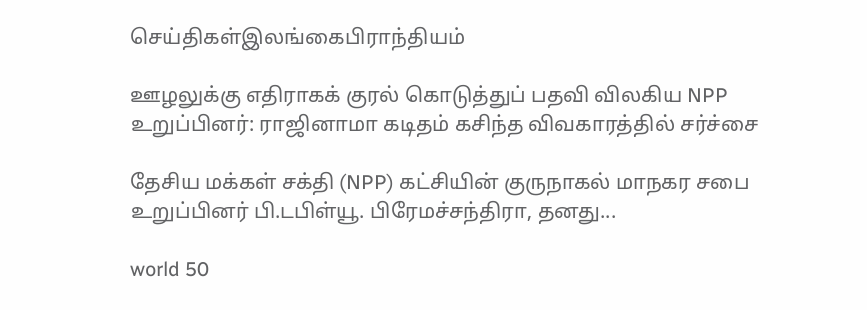செய்திகள்இலங்கைபிராந்தியம்

ஊழலுக்கு எதிராகக் குரல் கொடுத்துப் பதவி விலகிய NPP உறுப்பினர்: ராஜினாமா கடிதம் கசிந்த விவகாரத்தில் சர்ச்சை

தேசிய மக்கள் சக்தி (NPP) கட்சியின் குருநாகல் மாநகர சபை உறுப்பினர் பி.டபிள்யூ. பிரேமச்சந்திரா, தனது...

world 50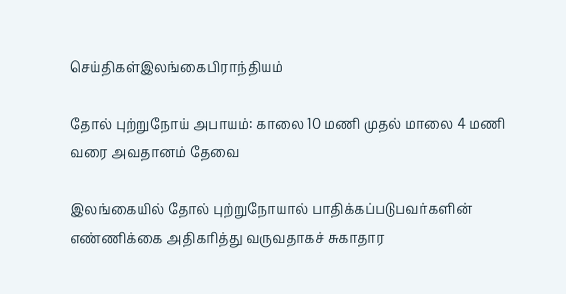செய்திகள்இலங்கைபிராந்தியம்

தோல் புற்றுநோய் அபாயம்: காலை 10 மணி முதல் மாலை 4 மணி வரை அவதானம் தேவை

இலங்கையில் தோல் புற்றுநோயால் பாதிக்கப்படுபவர்களின் எண்ணிக்கை அதிகரித்து வருவதாகச் சுகாதார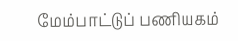மேம்பாட்டுப் பணியகம்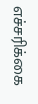எச்சரிக்கை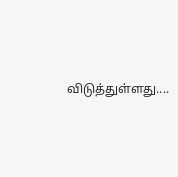விடுத்துள்ளது....